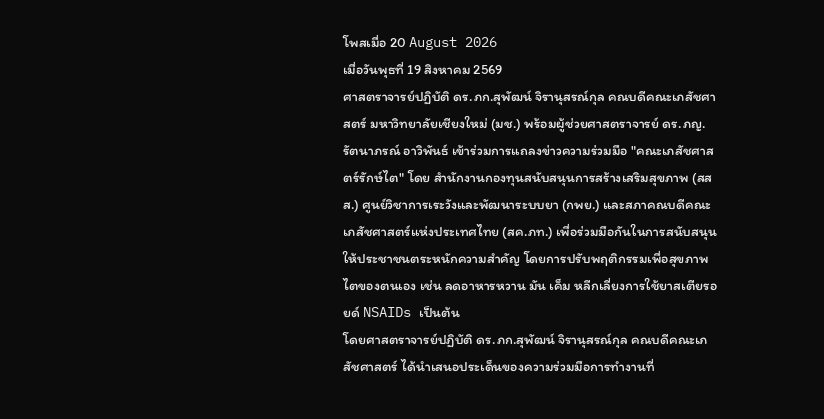โพสเมื่อ 20 August 2026
เมื่อวันพุธที่ 19 สิงหาคม 2569
ศาสตราจารย์ปฏิบัติ ดร.ภก.สุพัฒน์ จิรานุสรณ์กุล คณบดีคณะเภสัชศาสตร์ มหาวิทยาลัยเชียงใหม่ (มช.) พร้อมผู้ช่วยศาสตราจารย์ ดร.ภญ.รัตนาภรณ์ อาวิพันธ์ เข้าร่วมการแถลงข่าวความร่วมมือ "คณะเภสัชศาสตร์รักษ์ไต" โดย สำนักงานกองทุนสนับสนุนการสร้างเสริมสุขภาพ (สสส.) ศูนย์วิชาการเระวังและพัฒนาระบบยา (กพย.) และสภาคณบดีคณะเภสัชศาสตร์แห่งประเทศไทย (สค.ภท.) เพื่อร่วมมือกันในการสนับสนุนให้ประชาชนตระหนักความสำคัญ โดยการปรับพฤติกรรมเพื่อสุขภาพไตของตนเอง เช่น ลดอาหารหวาน มัน เค็ม หลีกเลี่ยงการใช้ยาสเตียรอยด์ NSAIDs เป็นต้น
โดยศาสตราจารย์ปฏิบัติ ดร.ภก.สุพัฒน์ จิรานุสรณ์กุล คณบดีคณะเภสัชศาสตร์ ได้นำเสนอประเด็นของความร่วมมือการทำงานที่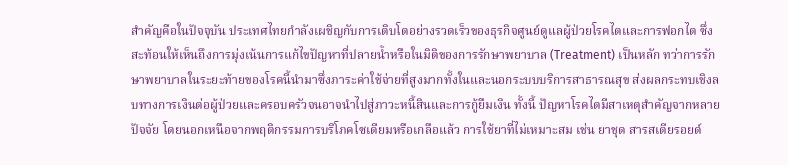สำคัญคือในปัจจุบัน ประเทศไทยกำลังเผชิญกับการเติบโตอย่างรวดเร็วของธุรกิจศูนย์ดูแลผู้ป่วยโรคไตและการฟอกไต ซึ่งสะท้อนให้เห็นถึงการมุ่งเน้นการแก้ไขปัญหาที่ปลายน้ำหรือในมิติของการรักษาพยาบาล (Treatment) เป็นหลัก ทว่าการรักษาพยาบาลในระยะท้ายของโรคนี้นำมาซึ่งภาระค่าใช้จ่ายที่สูงมากทั้งในและนอกระบบบริการสาธารณสุข ส่งผลกระทบเชิงลบทางการเงินต่อผู้ป่วยและครอบครัวจนอาจนำไปสู่ภาวะหนี้สินและการกู้ยืมเงิน ทั้งนี้ ปัญหาโรคไตมีสาเหตุสำคัญจากหลายปัจจัย โดยนอกเหนือจากพฤติกรรมการบริโภคโซเดียมหรือเกลือแล้ว การใช้ยาที่ไม่เหมาะสม เช่น ยาชุด สารสเตียรอยด์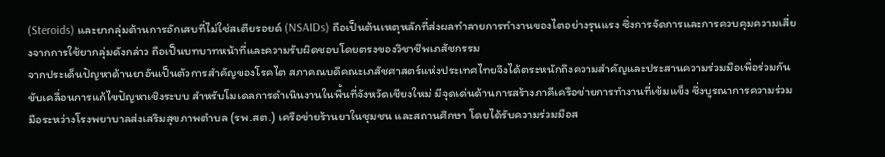(Steroids) และยากลุ่มต้านการอักเสบที่ไม่ใช่สเตียรอยด์ (NSAIDs) ถือเป็นต้นเหตุหลักที่ส่งผลทำลายการทำงานของไตอย่างรุนแรง ซึ่งการจัดการและการควบคุมความเสี่ยงจากการใช้ยากลุ่มดังกล่าว ถือเป็นบทบาทหน้าที่และความรับผิดชอบโดยตรงของวิชาชีพเภสัชกรรม
จากประเด็นปัญหาด้านยาอันเป็นตัวการสำคัญของโรคไต สภาคณบดีคณะเภสัชศาสตร์แห่งประเทศไทยจึงได้ตระหนักถึงความสำคัญและประสานความร่วมมือเพื่อร่วมกันขับเคลื่อนการแก้ไขปัญหาเชิงระบบ สำหรับโมเดลการดำเนินงานในพื้นที่จังหวัดเชียงใหม่ มีจุดเด่นด้านการสร้างภาคีเครือข่ายการทำงานที่เข้มแข็ง ซึ่งบูรณาการความร่วมมือระหว่างโรงพยาบาลส่งเสริมสุขภาพตำบล (รพ.สต.) เครือข่ายร้านยาในชุมชน และสถานศึกษา โดยได้รับความร่วมมือส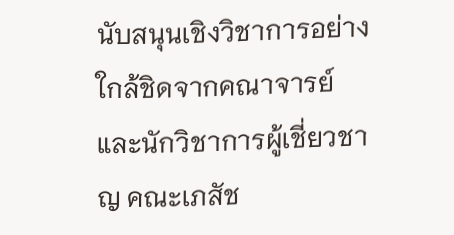นับสนุนเชิงวิชาการอย่างใกล้ชิดจากคณาจารย์และนักวิชาการผู้เชี่ยวชาญ คณะเภสัช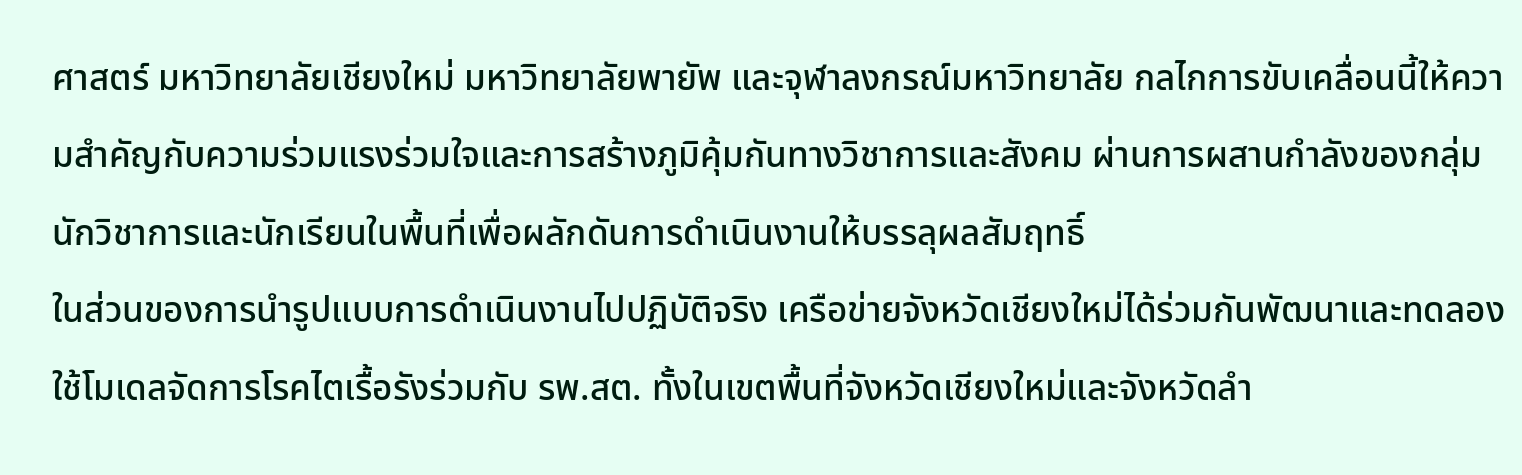ศาสตร์ มหาวิทยาลัยเชียงใหม่ มหาวิทยาลัยพายัพ และจุฬาลงกรณ์มหาวิทยาลัย กลไกการขับเคลื่อนนี้ให้ความสำคัญกับความร่วมแรงร่วมใจและการสร้างภูมิคุ้มกันทางวิชาการและสังคม ผ่านการผสานกำลังของกลุ่มนักวิชาการและนักเรียนในพื้นที่เพื่อผลักดันการดำเนินงานให้บรรลุผลสัมฤทธิ์
ในส่วนของการนำรูปแบบการดำเนินงานไปปฏิบัติจริง เครือข่ายจังหวัดเชียงใหม่ได้ร่วมกันพัฒนาและทดลองใช้โมเดลจัดการโรคไตเรื้อรังร่วมกับ รพ.สต. ทั้งในเขตพื้นที่จังหวัดเชียงใหม่และจังหวัดลำ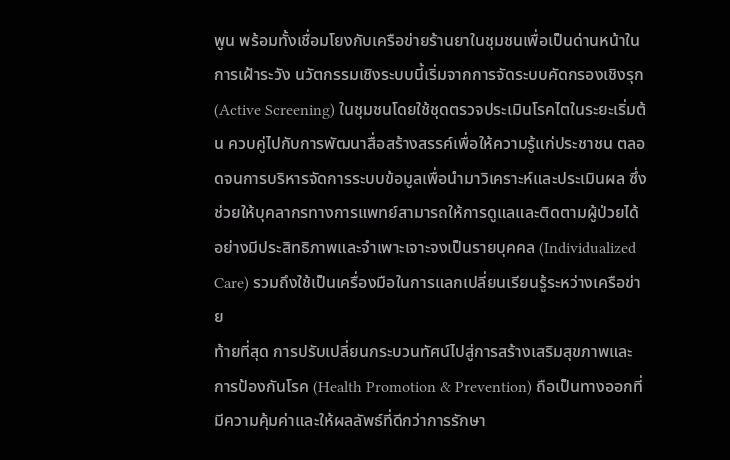พูน พร้อมทั้งเชื่อมโยงกับเครือข่ายร้านยาในชุมชนเพื่อเป็นด่านหน้าในการเฝ้าระวัง นวัตกรรมเชิงระบบนี้เริ่มจากการจัดระบบคัดกรองเชิงรุก (Active Screening) ในชุมชนโดยใช้ชุดตรวจประเมินโรคไตในระยะเริ่มต้น ควบคู่ไปกับการพัฒนาสื่อสร้างสรรค์เพื่อให้ความรู้แก่ประชาชน ตลอดจนการบริหารจัดการระบบข้อมูลเพื่อนำมาวิเคราะห์และประเมินผล ซึ่งช่วยให้บุคลากรทางการแพทย์สามารถให้การดูแลและติดตามผู้ป่วยได้อย่างมีประสิทธิภาพและจำเพาะเจาะจงเป็นรายบุคคล (Individualized Care) รวมถึงใช้เป็นเครื่องมือในการแลกเปลี่ยนเรียนรู้ระหว่างเครือข่าย
ท้ายที่สุด การปรับเปลี่ยนกระบวนทัศน์ไปสู่การสร้างเสริมสุขภาพและการป้องกันโรค (Health Promotion & Prevention) ถือเป็นทางออกที่มีความคุ้มค่าและให้ผลลัพธ์ที่ดีกว่าการรักษา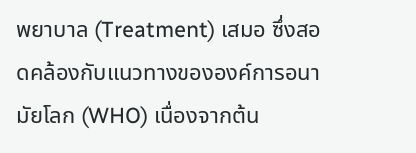พยาบาล (Treatment) เสมอ ซึ่งสอดคล้องกับแนวทางขององค์การอนามัยโลก (WHO) เนื่องจากต้น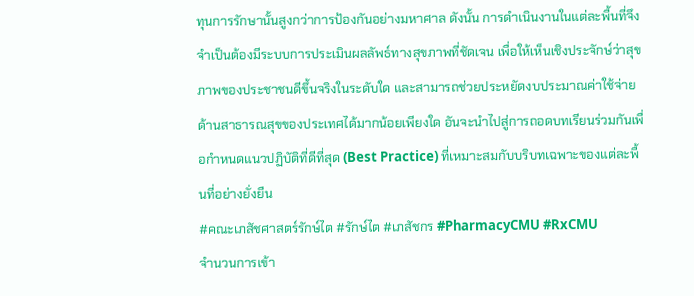ทุนการรักษานั้นสูงกว่าการป้องกันอย่างมหาศาล ดังนั้น การดำเนินงานในแต่ละพื้นที่จึงจำเป็นต้องมีระบบการประเมินผลลัพธ์ทางสุขภาพที่ชัดเจน เพื่อให้เห็นเชิงประจักษ์ว่าสุขภาพของประชาชนดีขึ้นจริงในระดับใด และสามารถช่วยประหยัดงบประมาณค่าใช้จ่ายด้านสาธารณสุขของประเทศได้มากน้อยเพียงใด อันจะนำไปสู่การถอดบทเรียนร่วมกันเพื่อกำหนดแนวปฏิบัติที่ดีที่สุด (Best Practice) ที่เหมาะสมกับบริบทเฉพาะของแต่ละพื้นที่อย่างยั่งยืน
#คณะเภสัชศาสตร์รักษ์ไต #รักษ์ไต #เภสัชกร #PharmacyCMU #RxCMU
จำนวนการเข้า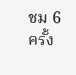ชม 6 ครั้ง